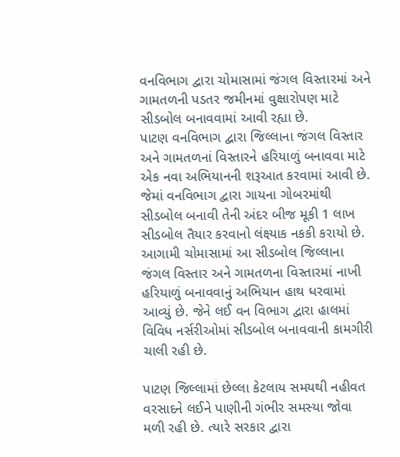વનવિભાગ દ્વારા ચોમાસામાં જંગલ વિસ્તારમાં અને ગામતળની પડતર જમીનમાં વુક્ષારોપણ માટે સીડબોલ બનાવવામાં આવી રહ્યા છે.
પાટણ વનવિભાગ દ્વારા જિલ્લાના જંગલ વિસ્તાર અને ગામતળનાં વિસ્તારને હરિયાળું બનાવવા માટે એક નવા અભિયાનની શરૂઆત કરવામાં આવી છે. જેમાં વનવિભાગ દ્વારા ગાયના ગોબરમાંથી સીડબોલ બનાવી તેની અંદર બીજ મૂકી 1 લાખ સીડબોલ તૈયાર કરવાનો લંક્ષ્યાક નકકી કરાયો છે. આગામી ચોમાસામાં આ સીડબોલ જિલ્લાના જંગલ વિસ્તાર અને ગામતળના વિસ્તારમાં નાખી હરિયાળું બનાવવાનું અભિયાન હાથ ધરવામાં આવ્યું છે. જેને લઈ વન વિભાગ દ્વારા હાલમાં વિવિધ નર્સરીઓમાં સીડબોલ બનાવવાની કામગીરી ચાલી રહી છે.

પાટણ જિલ્લામાં છેલ્લા કેટલાય સમયથી નહીવત વરસાદને લઈને પાણીની ગંભીર સમસ્યા જોવા મળી રહી છે. ત્યારે સરકાર દ્વારા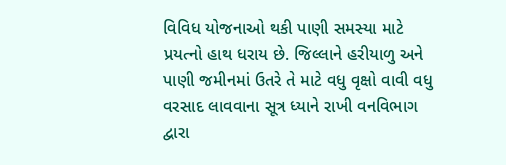વિવિધ યોજનાઓ થકી પાણી સમસ્યા માટે પ્રયત્નો હાથ ધરાય છે. જિલ્લાને હરીયાળુ અને પાણી જમીનમાં ઉતરે તે માટે વધુ વૃક્ષો વાવી વધુ વરસાદ લાવવાના સૂત્ર ધ્યાને રાખી વનવિભાગ દ્વારા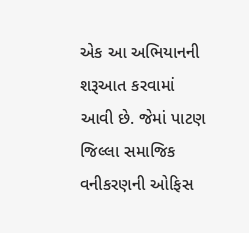એક આ અભિયાનની શરૂઆત કરવામાં આવી છે. જેમાં પાટણ જિલ્લા સમાજિક વનીકરણની ઓફિસ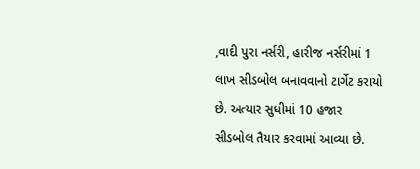,વાદી પુરા નર્સરી, હારીજ નર્સરીમાં 1 લાખ સીડબોલ બનાવવાનો ટાર્ગેટ કરાયો છે. અત્યાર સુધીમાં 10 હજાર સીડબોલ તૈયાર કરવામાં આવ્યા છે.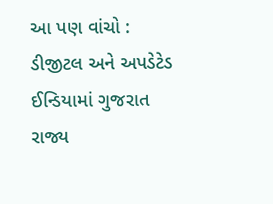આ પણ વાંચો : ડીજીટલ અને અપડેટેડ ઈન્ડિયામાં ગુજરાત રાજ્ય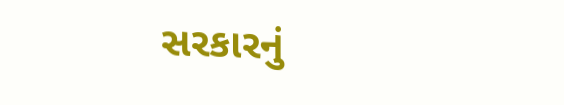સરકારનું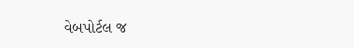વેબપોર્ટલ જ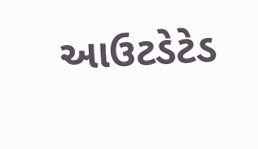આઉટડેટેડ